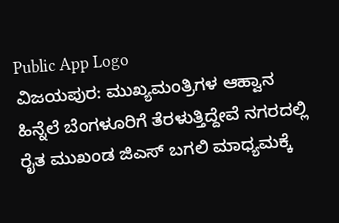Public App Logo
ವಿಜಯಪುರ: ಮುಖ್ಯಮಂತ್ರಿಗಳ ಆಹ್ವಾನ ಹಿನ್ನೆಲೆ ಬೆಂಗಳೂರಿಗೆ ತೆರಳುತ್ತಿದ್ದೇವೆ ನಗರದಲ್ಲಿ ರೈತ ಮುಖಂಡ ಜಿಎಸ್ ಬಗಲಿ ಮಾಧ್ಯಮಕ್ಕೆ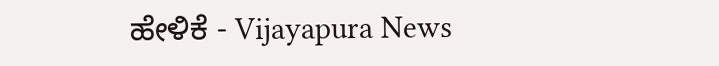ಹೇಳಿಕೆ - Vijayapura News